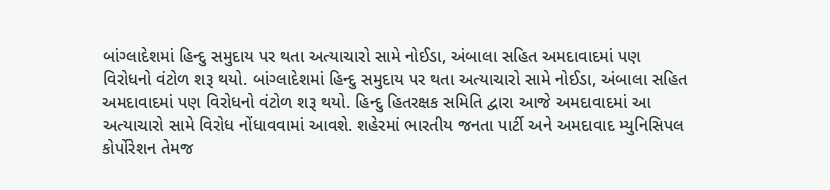બાંગ્લાદેશમાં હિન્દુ સમુદાય પર થતા અત્યાચારો સામે નોઈડા, અંબાલા સહિત અમદાવાદમાં પણ વિરોધનો વંટોળ શરૂ થયો. બાંગ્લાદેશમાં હિન્દુ સમુદાય પર થતા અત્યાચારો સામે નોઈડા, અંબાલા સહિત અમદાવાદમાં પણ વિરોધનો વંટોળ શરૂ થયો. હિન્દુ હિતરક્ષક સમિતિ દ્વારા આજે અમદાવાદમાં આ અત્યાચારો સામે વિરોધ નોંધાવવામાં આવશે. શહેરમાં ભારતીય જનતા પાર્ટી અને અમદાવાદ મ્યુનિસિપલ કોર્પોરેશન તેમજ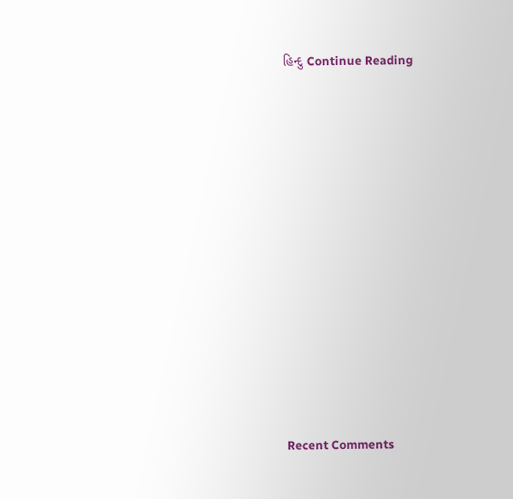હિન્દુ Continue Reading















Recent Comments